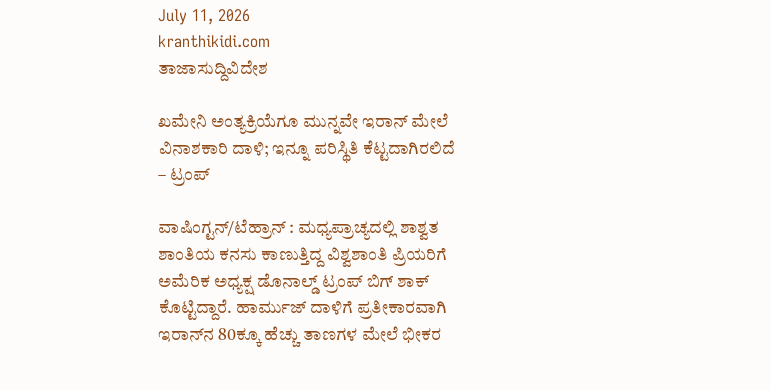July 11, 2026
kranthikidi.com
ತಾಜಾಸುದ್ದಿವಿದೇಶ

ಖಮೇನಿ ಅಂತ್ಯಕ್ರಿಯೆಗೂ ಮುನ್ನವೇ ಇರಾನ್‌ ಮೇಲೆ ವಿನಾಶಕಾರಿ ದಾಳಿ; ಇನ್ನೂ ಪರಿಸ್ಥಿತಿ ಕೆಟ್ಟದಾಗಿರಲಿದೆ – ಟ್ರಂಪ್‌

ವಾಷಿಂಗ್ಟನ್/ಟೆಹ್ರಾನ್‌ : ಮಧ್ಯಪ್ರಾಚ್ಯದಲ್ಲಿ ಶಾಶ್ವತ ಶಾಂತಿಯ ಕನಸು ಕಾಣುತ್ತಿದ್ದ ವಿಶ್ವಶಾಂತಿ ಪ್ರಿಯರಿಗೆ ಅಮೆರಿಕ ಅಧ್ಯಕ್ಷ ಡೊನಾಲ್ಡ್‌ ಟ್ರಂಪ್‌ ಬಿಗ್‌ ಶಾಕ್‌ ಕೊಟ್ಟಿದ್ದಾರೆ. ಹಾರ್ಮುಜ್‌ ದಾಳಿಗೆ ಪ್ರತೀಕಾರವಾಗಿ ಇರಾನ್‌ನ 80ಕ್ಕೂ ಹೆಚ್ಚು ತಾಣಗಳ ಮೇಲೆ ಭೀಕರ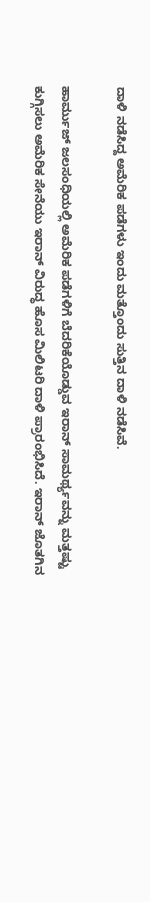ದಾಳಿ ನಡೆಸಿದ್ದ ಅಮೆರಿಕ ಪಡೆಗಳು ಇಂದು ಮತ್ತೊಂದು ಸುತ್ತಿನ ದಾಳಿ ನಡೆಸಿವೆ.

ಹಾರ್ಮುಜ್‌ ಜಲಸಂಧಿಯಲ್ಲಿ ಅಮೆರಿಕ ಪಡೆಗಳಿಗೆ ಬೆದರಿಕೆಯೊಡ್ಡುವ ಇರಾನ್‌ ಸಾಮರ್ಥ್ಯವನ್ನು ಮತ್ತಷ್ಟು ಕುಗ್ಗಿಸಲು ಅಮೆರಿಕ ಸೇನೆಯು ಇರಾನ್‌ ವಿರುದ್ಧ ಹೊಸ ಮಿಲಿಟರಿ ದಾಳಿ ಪ್ರಾರಂಭಿಸಿದೆ. ಇರಾನ್‌ ಜೊತಗಿನ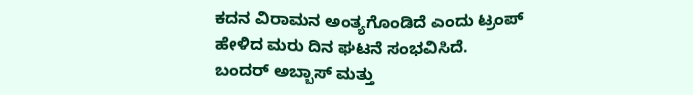ಕದನ ವಿರಾಮನ ಅಂತ್ಯಗೊಂಡಿದೆ ಎಂದು ಟ್ರಂಪ್‌ ಹೇಳಿದ ಮರು ದಿನ ಘಟನೆ ಸಂಭವಿಸಿದೆ. ಬಂದರ್ ಅಬ್ಬಾಸ್ ಮತ್ತು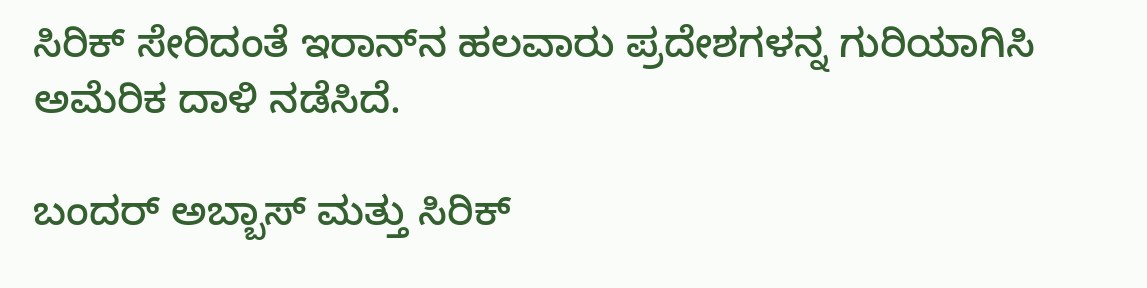ಸಿರಿಕ್ ಸೇರಿದಂತೆ ಇರಾನ್‌ನ ಹಲವಾರು ಪ್ರದೇಶಗಳನ್ನ ಗುರಿಯಾಗಿಸಿ ಅಮೆರಿಕ ದಾಳಿ ನಡೆಸಿದೆ.

ಬಂದರ್ ಅಬ್ಬಾಸ್ ಮತ್ತು ಸಿರಿಕ್‌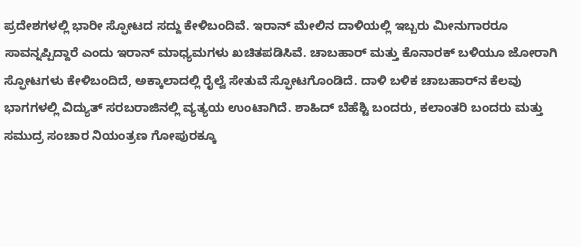ಪ್ರದೇಶಗಳಲ್ಲಿ ಭಾರೀ ಸ್ಫೋಟದ ಸದ್ದು ಕೇಳಿಬಂದಿವೆ. ಇರಾನ್‌ ಮೇಲಿನ ದಾಳಿಯಲ್ಲಿ ಇಬ್ಬರು ಮೀನುಗಾರರೂ ಸಾವನ್ನಪ್ಪಿದ್ದಾರೆ ಎಂದು ಇರಾನ್‌ ಮಾಧ್ಯಮಗಳು ಖಚಿತಪಡಿಸಿವೆ. ಚಾಬಹಾರ್ ಮತ್ತು ಕೊನಾರಕ್‌ ಬಳಿಯೂ ಜೋರಾಗಿ ಸ್ಫೋಟಗಳು ಕೇಳಿಬಂದಿದೆ, ಅಕ್ಕಾಲಾದಲ್ಲಿ ರೈಲ್ವೆ ಸೇತುವೆ ಸ್ಫೋಟಗೊಂಡಿದೆ. ದಾಳಿ ಬಳಿಕ ಚಾಬಹಾರ್‌ನ ಕೆಲವು ಭಾಗಗಳಲ್ಲಿ ವಿದ್ಯುತ್ ಸರಬರಾಜಿನಲ್ಲಿ ವ್ಯತ್ಯಯ ಉಂಟಾಗಿದೆ. ಶಾಹಿದ್ ಬೆಹೆಶ್ಟಿ ಬಂದರು, ಕಲಾಂತರಿ ಬಂದರು ಮತ್ತು ಸಮುದ್ರ ಸಂಚಾರ ನಿಯಂತ್ರಣ ಗೋಪುರಕ್ಕೂ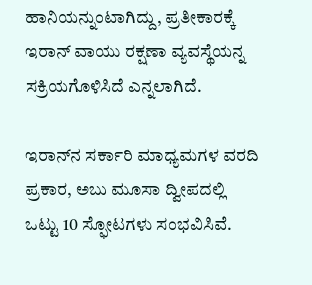ಹಾನಿಯನ್ನುಂಟಾಗಿದ್ದು, ಪ್ರತೀಕಾರಕ್ಕೆ ಇರಾನ್ ವಾಯು ರಕ್ಷಣಾ ವ್ಯವಸ್ಥೆಯನ್ನ ಸಕ್ರಿಯಗೊಳಿಸಿದೆ ಎನ್ನಲಾಗಿದೆ.

ಇರಾನ್‌ನ ಸರ್ಕಾರಿ ಮಾಧ್ಯಮಗಳ ವರದಿ ಪ್ರಕಾರ, ಅಬು ಮೂಸಾ ದ್ವೀಪದಲ್ಲಿ ಒಟ್ಟು 10 ಸ್ಫೋಟಗಳು ಸಂಭವಿಸಿವೆ.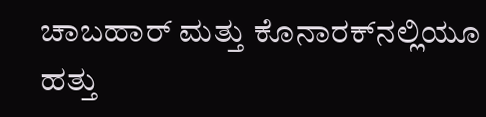ಚಾಬಹಾರ್ ಮತ್ತು ಕೊನಾರಕ್‌ನಲ್ಲಿಯೂ ಹತ್ತು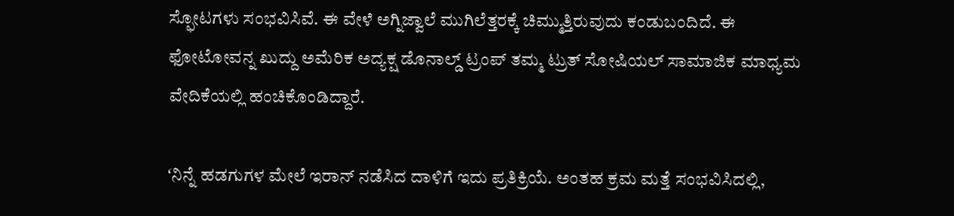ಸ್ಫೋಟಗಳು ಸಂಭವಿಸಿವೆ. ಈ ವೇಳೆ ಅಗ್ನಿಜ್ವಾಲೆ ಮುಗಿಲೆತ್ತರಕ್ಕೆ ಚಿಮ್ಮುತ್ತಿರುವುದು ಕಂಡುಬಂದಿದೆ. ಈ ಫೋಟೋವನ್ನ ಖುದ್ದು ಅಮೆರಿಕ ಅದ್ಯಕ್ಷ ಡೊನಾಲ್ಡ್‌ ಟ್ರಂಪ್‌ ತಮ್ಮ ಟ್ರುತ್‌ ಸೋಷಿಯಲ್‌ ಸಾಮಾಜಿಕ ಮಾಧ್ಯಮ ವೇದಿಕೆಯಲ್ಲಿ ಹಂಚಿಕೊಂಡಿದ್ದಾರೆ.

ʻನಿನ್ನೆ ಹಡಗುಗಳ ಮೇಲೆ ಇರಾನ್ ನಡೆಸಿದ ದಾಳಿಗೆ ಇದು ಪ್ರತಿಕ್ರಿಯೆ. ಅಂತಹ ಕ್ರಮ ಮತ್ತೆ ಸಂಭವಿಸಿದಲ್ಲಿ,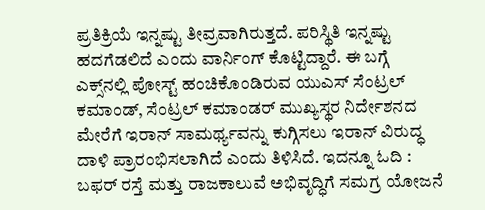ಪ್ರತಿಕ್ರಿಯೆ ಇನ್ನಷ್ಟು ತೀವ್ರವಾಗಿರುತ್ತದೆ. ಪರಿಸ್ಥಿತಿ ಇನ್ನಷ್ಟು ಹದಗೆಡಲಿದೆ ಎಂದು ವಾರ್ನಿಂಗ್‌ ಕೊಟ್ಟಿದ್ದಾರೆ. ಈ ಬಗ್ಗೆ ಎಕ್ಸ್‌ನಲ್ಲಿ ಪೋಸ್ಟ್‌ ಹಂಚಿಕೊಂಡಿರುವ ಯುಎಸ್ ಸೆಂಟ್ರಲ್ ಕಮಾಂಡ್, ಸೆಂಟ್ರಲ್‌ ಕಮಾಂಡರ್‌ ಮುಖ್ಯಸ್ಥರ ನಿರ್ದೇಶನದ ಮೇರೆಗೆ ಇರಾನ್‌ ಸಾಮರ್ಥ್ಯವನ್ನು ಕುಗ್ಗಿಸಲು ಇರಾನ್‌ ವಿರುದ್ಧ ದಾಳಿ ಪ್ರಾರಂಭಿಸಲಾಗಿದೆ ಎಂದು ತಿಳಿಸಿದೆ. ಇದನ್ನೂ ಓದಿ : ಬಫರ್ ರಸ್ತೆ ಮತ್ತು ರಾಜಕಾಲುವೆ ಅಭಿವೃದ್ಧಿಗೆ ಸಮಗ್ರ ಯೋಜನೆ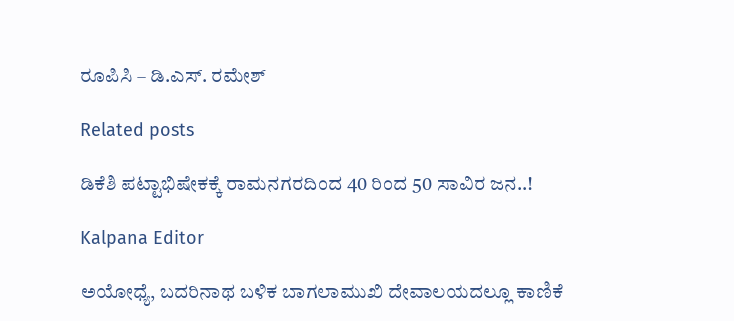ರೂಪಿಸಿ – ಡಿ.ಎಸ್. ರಮೇಶ್

Related posts

ಡಿಕೆಶಿ ಪಟ್ಟಾಭಿಷೇಕಕ್ಕೆ ರಾಮನಗರದಿಂದ 40 ರಿಂದ 50 ಸಾವಿರ ಜನ..!

Kalpana Editor

ಅಯೋಧ್ಯೆ, ಬದರಿನಾಥ ಬಳಿಕ ಬಾಗಲಾಮುಖಿ ದೇವಾಲಯದಲ್ಲೂ ಕಾಣಿಕೆ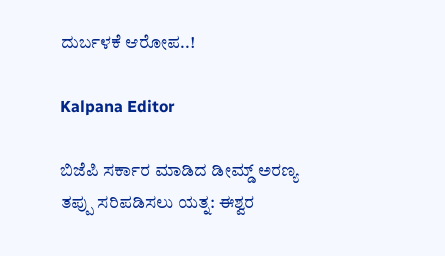ದುರ್ಬಳಕೆ ಆರೋಪ..!

Kalpana Editor

ಬಿಜೆಪಿ ಸರ್ಕಾರ ಮಾಡಿದ ಡೀಮ್ಡ್ ಅರಣ್ಯ ತಪ್ಪು ಸರಿಪಡಿಸಲು ಯತ್ನ: ಈಶ್ವರ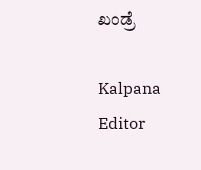ಖಂಡ್ರೆ

Kalpana Editor